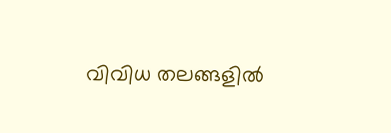വിവിധ തലങ്ങളില്‍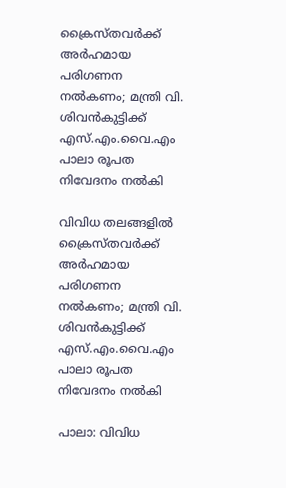ക്രൈസ്തവര്‍ക്ക് അര്‍ഹമായ പരിഗണന നല്‍കണം; മന്ത്രി വി. ശിവന്‍കുട്ടിക്ക് എസ്.എം.വൈ.എം പാലാ രൂപത നിവേദനം നല്‍കി

വിവിധ തലങ്ങളില്‍ ക്രൈസ്തവര്‍ക്ക് അര്‍ഹമായ പരിഗണന നല്‍കണം; മന്ത്രി വി. ശിവന്‍കുട്ടിക്ക് എസ്.എം.വൈ.എം പാലാ രൂപത നിവേദനം നല്‍കി

പാലാ: വിവിധ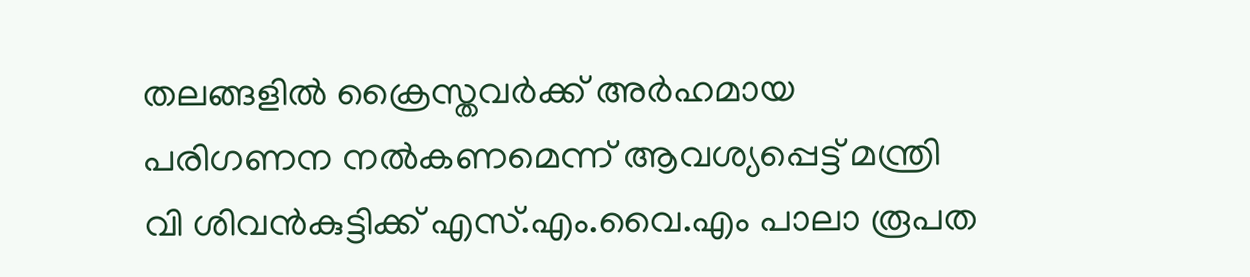തലങ്ങളില്‍ ക്രൈസ്തവര്‍ക്ക് അര്‍ഹമായ പരിഗണന നല്‍കണമെന്ന് ആവശ്യപ്പെട്ട് മന്ത്രി വി ശിവന്‍കുട്ടിക്ക് എസ്.എം.വൈ.എം പാലാ രൂപത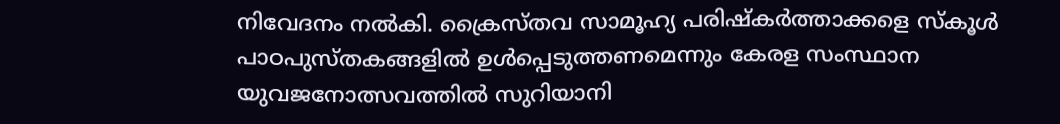നിവേദനം നല്‍കി. ക്രൈസ്തവ സാമൂഹ്യ പരിഷ്‌കര്‍ത്താക്കളെ സ്‌കൂള്‍ പാഠപുസ്തകങ്ങളില്‍ ഉള്‍പ്പെടുത്തണമെന്നും കേരള സംസ്ഥാന യുവജനോത്സവത്തില്‍ സുറിയാനി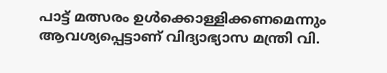പാട്ട് മത്സരം ഉള്‍ക്കൊള്ളിക്കണമെന്നും ആവശ്യപ്പെട്ടാണ് വിദ്യാഭ്യാസ മന്ത്രി വി.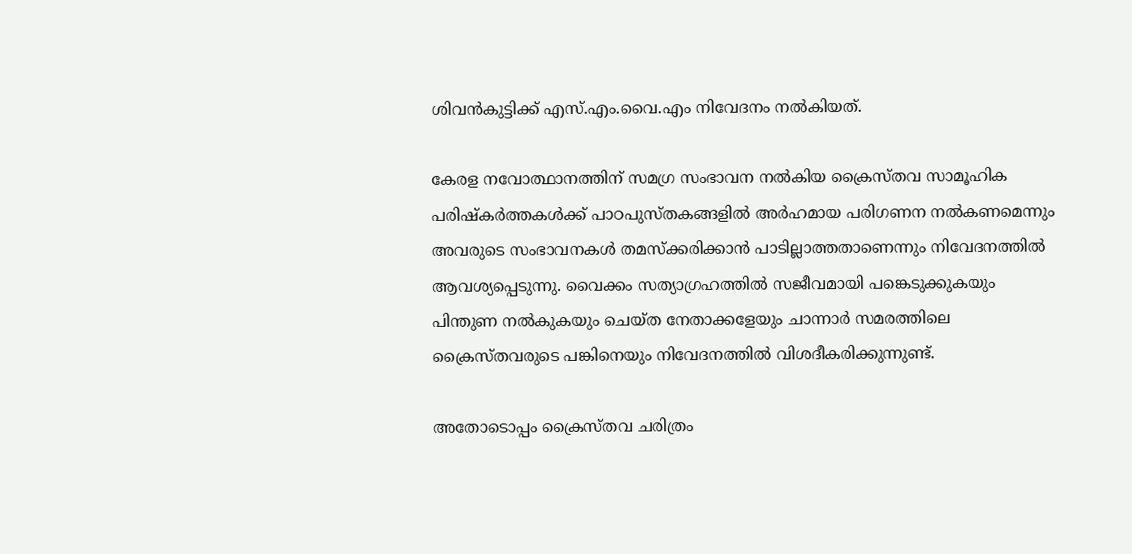ശിവന്‍കുട്ടിക്ക് എസ്.എം.വൈ.എം നിവേദനം നല്‍കിയത്.

കേരള നവോത്ഥാനത്തിന് സമഗ്ര സംഭാവന നല്‍കിയ ക്രൈസ്തവ സാമൂഹിക പരിഷ്‌കര്‍ത്തകള്‍ക്ക് പാഠപുസ്തകങ്ങളില്‍ അര്‍ഹമായ പരിഗണന നല്‍കണമെന്നും അവരുടെ സംഭാവനകള്‍ തമസ്‌ക്കരിക്കാന്‍ പാടില്ലാത്തതാണെന്നും നിവേദനത്തില്‍ ആവശ്യപ്പെടുന്നു. വൈക്കം സത്യാഗ്രഹത്തില്‍ സജീവമായി പങ്കെടുക്കുകയും പിന്തുണ നല്‍കുകയും ചെയ്ത നേതാക്കളേയും ചാന്നാര്‍ സമരത്തിലെ ക്രൈസ്തവരുടെ പങ്കിനെയും നിവേദനത്തില്‍ വിശദീകരിക്കുന്നുണ്ട്.

അതോടൊപ്പം ക്രൈസ്തവ ചരിത്രം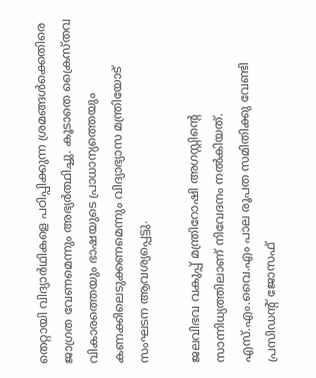തെറ്റായി വിദ്യാര്‍ഥികളെ പഠിപ്പിക്കുന്ന ശ്രമങ്ങള്‍ക്കെതിരെ ജാഗ്രത വേണമെന്നും അഭ്യര്‍ത്ഥിച്ചു. കൂടാതെ ക്രൈസ്തവ വികാരത്തെയും ഭാഷയുടെ പ്രാധാന്യത്തെയും കണക്കിലെടുക്കണമെന്നും വിദ്യാഭ്യാസ മന്ത്രിയോട് സംഘടന ആവശ്യപ്പെട്ടു.

ജലവിഭവ വകുപ്പ് മന്ത്രിറോഷി അഗസ്റ്റിന്റെ സാന്നിധ്യത്തിലാണ് നിവേദനം നല്‍കിയത്. എസ്.എം.വൈ.എം പാല രൂപത സമിതിക്കു വേണ്ടി പ്രസിഡന്റ് ജോസഫ്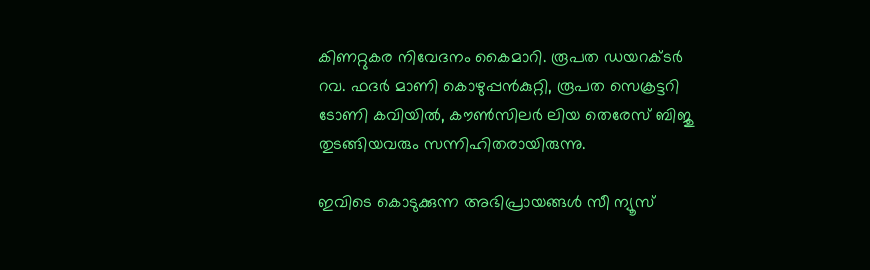കിണറ്റുകര നിവേദനം കൈമാറി. രൂപത ഡയറക്ടര്‍ റവ. ഫദര്‍ മാണി കൊഴുപ്പന്‍കുറ്റി, രൂപത സെക്രട്ടറി ടോണി കവിയില്‍, കൗണ്‍സിലര്‍ ലിയ തെരേസ് ബിജു തുടങ്ങിയവരും സന്നിഹിതരായിരുന്നു.

ഇവിടെ കൊടുക്കുന്ന അഭിപ്രായങ്ങള്‍ സീ ന്യൂസ്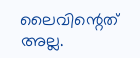ലൈവിന്റെത് അല്ല.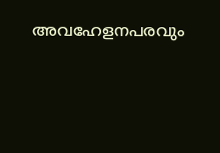അവഹേളനപരവും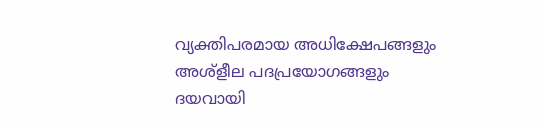വ്യക്തിപരമായ അധിക്ഷേപങ്ങളും അശ്‌ളീല പദപ്രയോഗങ്ങളും ദയവായി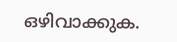ഒഴിവാക്കുക.